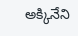అక్కినేని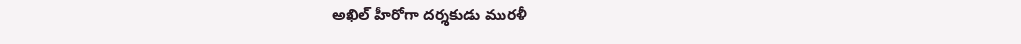అఖిల్ హీరోగా దర్శకుడు మురళీ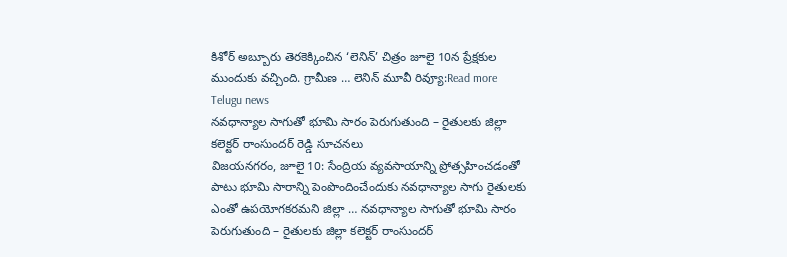కిశోర్ అబ్బూరు తెరకెక్కించిన ‘లెనిన్’ చిత్రం జూలై 10న ప్రేక్షకుల ముందుకు వచ్చింది. గ్రామీణ … లెనిన్ మూవీ రివ్యూ:Read more
Telugu news
నవధాన్యాల సాగుతో భూమి సారం పెరుగుతుంది – రైతులకు జిల్లా కలెక్టర్ రాంసుందర్ రెడ్డి సూచనలు
విజయనగరం, జూలై 10: సేంద్రియ వ్యవసాయాన్ని ప్రోత్సహించడంతో పాటు భూమి సారాన్ని పెంపొందించేందుకు నవధాన్యాల సాగు రైతులకు ఎంతో ఉపయోగకరమని జిల్లా … నవధాన్యాల సాగుతో భూమి సారం పెరుగుతుంది – రైతులకు జిల్లా కలెక్టర్ రాంసుందర్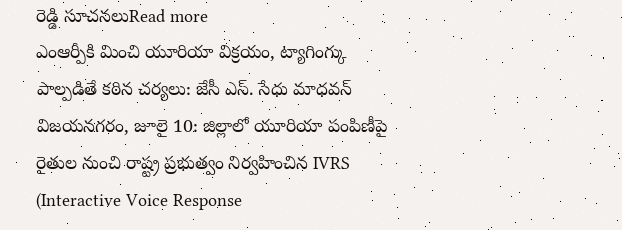రెడ్డి సూచనలుRead more
ఎంఆర్పీకి మించి యూరియా విక్రయం, ట్యాగింగ్కు పాల్పడితే కఠిన చర్యలు: జేసీ ఎస్. సేధు మాధవన్
విజయనగరం, జూలై 10: జిల్లాలో యూరియా పంపిణీపై రైతుల నుంచి రాష్ట్ర ప్రభుత్వం నిర్వహించిన IVRS (Interactive Voice Response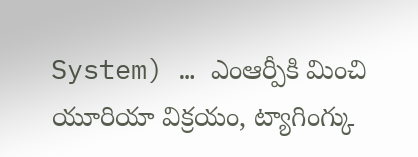System) … ఎంఆర్పీకి మించి యూరియా విక్రయం, ట్యాగింగ్కు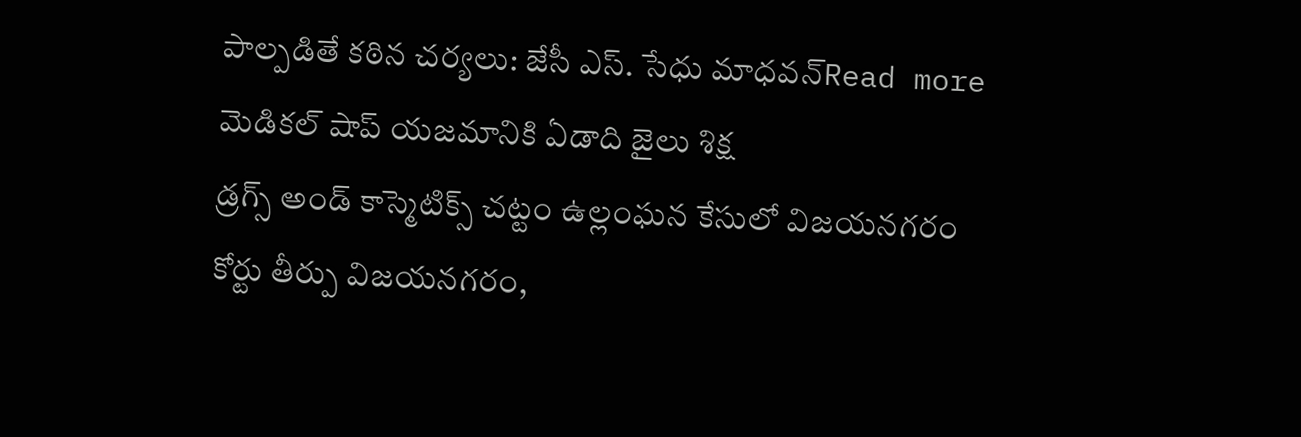పాల్పడితే కఠిన చర్యలు: జేసీ ఎస్. సేధు మాధవన్Read more
మెడికల్ షాప్ యజమానికి ఏడాది జైలు శిక్ష
డ్రగ్స్ అండ్ కాస్మెటిక్స్ చట్టం ఉల్లంఘన కేసులో విజయనగరం కోర్టు తీర్పు విజయనగరం,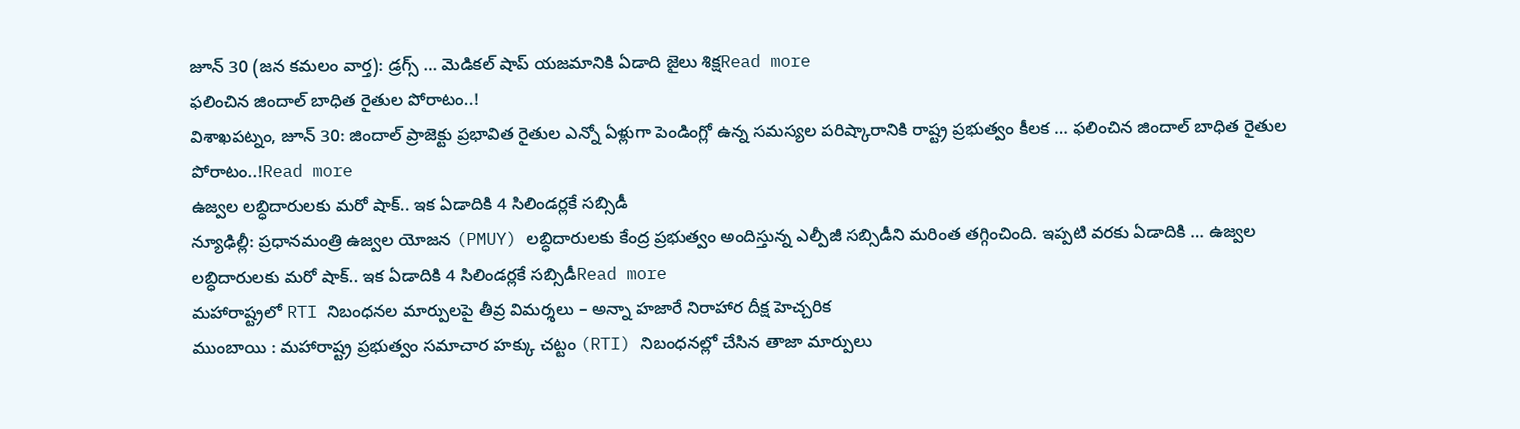జూన్ 30 (జన కమలం వార్త): డ్రగ్స్ … మెడికల్ షాప్ యజమానికి ఏడాది జైలు శిక్షRead more
ఫలించిన జిందాల్ బాధిత రైతుల పోరాటం..!
విశాఖపట్నం, జూన్ 30: జిందాల్ ప్రాజెక్టు ప్రభావిత రైతుల ఎన్నో ఏళ్లుగా పెండింగ్లో ఉన్న సమస్యల పరిష్కారానికి రాష్ట్ర ప్రభుత్వం కీలక … ఫలించిన జిందాల్ బాధిత రైతుల పోరాటం..!Read more
ఉజ్వల లబ్ధిదారులకు మరో షాక్.. ఇక ఏడాదికి 4 సిలిండర్లకే సబ్సిడీ
న్యూఢిల్లీ: ప్రధానమంత్రి ఉజ్వల యోజన (PMUY) లబ్ధిదారులకు కేంద్ర ప్రభుత్వం అందిస్తున్న ఎల్పీజీ సబ్సిడీని మరింత తగ్గించింది. ఇప్పటి వరకు ఏడాదికి … ఉజ్వల లబ్ధిదారులకు మరో షాక్.. ఇక ఏడాదికి 4 సిలిండర్లకే సబ్సిడీRead more
మహారాష్ట్రలో RTI నిబంధనల మార్పులపై తీవ్ర విమర్శలు – అన్నా హజారే నిరాహార దీక్ష హెచ్చరిక
ముంబాయి : మహారాష్ట్ర ప్రభుత్వం సమాచార హక్కు చట్టం (RTI) నిబంధనల్లో చేసిన తాజా మార్పులు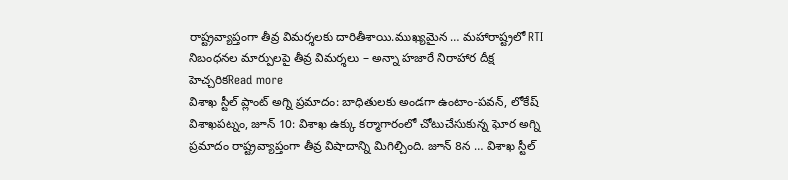రాష్ట్రవ్యాప్తంగా తీవ్ర విమర్శలకు దారితీశాయి.ముఖ్యమైన … మహారాష్ట్రలో RTI నిబంధనల మార్పులపై తీవ్ర విమర్శలు – అన్నా హజారే నిరాహార దీక్ష హెచ్చరికRead more
విశాఖ స్టీల్ ప్లాంట్ అగ్ని ప్రమాదం: బాధితులకు అండగా ఉంటాం-పవన్, లోకేష్
విశాఖపట్నం, జూన్ 10: విశాఖ ఉక్కు కర్మాగారంలో చోటుచేసుకున్న ఘోర అగ్ని ప్రమాదం రాష్ట్రవ్యాప్తంగా తీవ్ర విషాదాన్ని మిగిల్చింది. జూన్ 8న … విశాఖ స్టీల్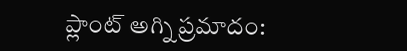ప్లాంట్ అగ్ని ప్రమాదం: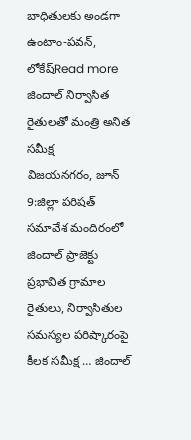బాధితులకు అండగా ఉంటాం-పవన్, లోకేష్Read more
జిందాల్ నిర్వాసిత రైతులతో మంత్రి అనిత సమీక్ష
విజయనగరం, జూన్ 9:జిల్లా పరిషత్ సమావేశ మందిరంలో జిందాల్ ప్రాజెక్టు ప్రభావిత గ్రామాల రైతులు, నిర్వాసితుల సమస్యల పరిష్కారంపై కీలక సమీక్ష … జిందాల్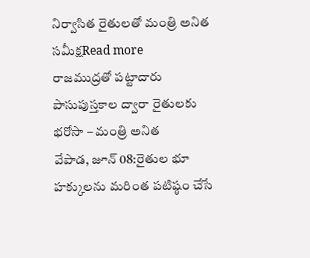నిర్వాసిత రైతులతో మంత్రి అనిత సమీక్షRead more
రాజముద్రతో పట్టాదారు పాసుపుస్తకాల ద్వారా రైతులకు భరోసా – మంత్రి అనిత
వేపాడ, జూన్ 08:రైతుల భూ హక్కులను మరింత పటిష్ఠం చేసే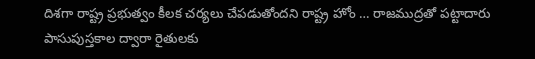దిశగా రాష్ట్ర ప్రభుత్వం కీలక చర్యలు చేపడుతోందని రాష్ట్ర హోం … రాజముద్రతో పట్టాదారు పాసుపుస్తకాల ద్వారా రైతులకు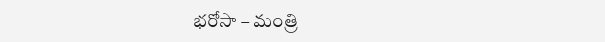భరోసా – మంత్రి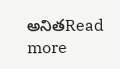అనితRead more